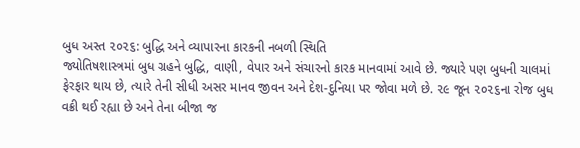બુધ અસ્ત ૨૦૨૬: બુદ્ધિ અને વ્યાપારના કારકની નબળી સ્થિતિ
જ્યોતિષશાસ્ત્રમાં બુધ ગ્રહને બુદ્ધિ, વાણી, વેપાર અને સંચારનો કારક માનવામાં આવે છે. જ્યારે પણ બુધની ચાલમાં ફેરફાર થાય છે, ત્યારે તેની સીધી અસર માનવ જીવન અને દેશ-દુનિયા પર જોવા મળે છે. ૨૯ જૂન ૨૦૨૬ના રોજ બુધ વક્રી થઈ રહ્યા છે અને તેના બીજા જ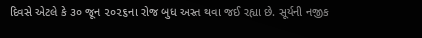દિવસે એટલે કે ૩૦ જૂન ૨૦૨૬ના રોજ બુધ અસ્ત થવા જઈ રહ્યા છે. સૂર્યની નજીક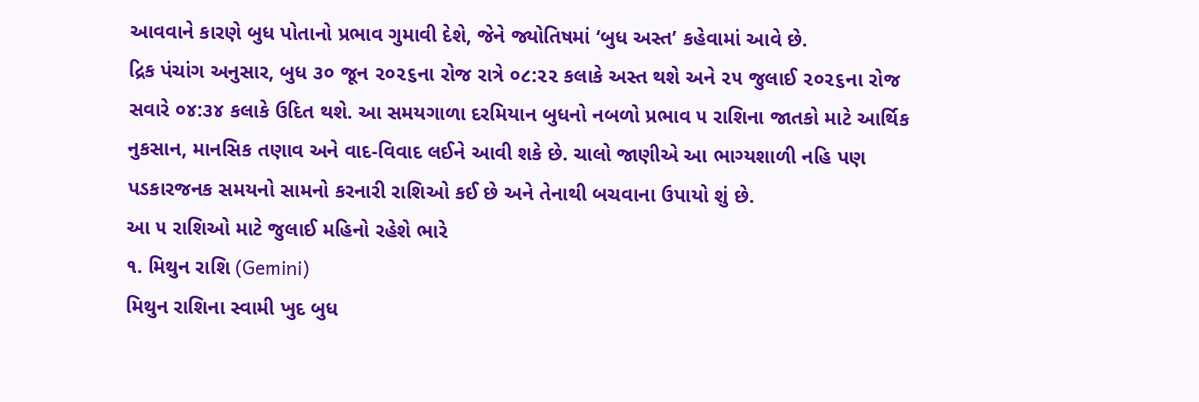આવવાને કારણે બુધ પોતાનો પ્રભાવ ગુમાવી દેશે, જેને જ્યોતિષમાં ‘બુધ અસ્ત’ કહેવામાં આવે છે.
દ્રિક પંચાંગ અનુસાર, બુધ ૩૦ જૂન ૨૦૨૬ના રોજ રાત્રે ૦૮:૨૨ કલાકે અસ્ત થશે અને ૨૫ જુલાઈ ૨૦૨૬ના રોજ સવારે ૦૪:૩૪ કલાકે ઉદિત થશે. આ સમયગાળા દરમિયાન બુધનો નબળો પ્રભાવ ૫ રાશિના જાતકો માટે આર્થિક નુકસાન, માનસિક તણાવ અને વાદ-વિવાદ લઈને આવી શકે છે. ચાલો જાણીએ આ ભાગ્યશાળી નહિ પણ પડકારજનક સમયનો સામનો કરનારી રાશિઓ કઈ છે અને તેનાથી બચવાના ઉપાયો શું છે.
આ ૫ રાશિઓ માટે જુલાઈ મહિનો રહેશે ભારે
૧. મિથુન રાશિ (Gemini)
મિથુન રાશિના સ્વામી ખુદ બુધ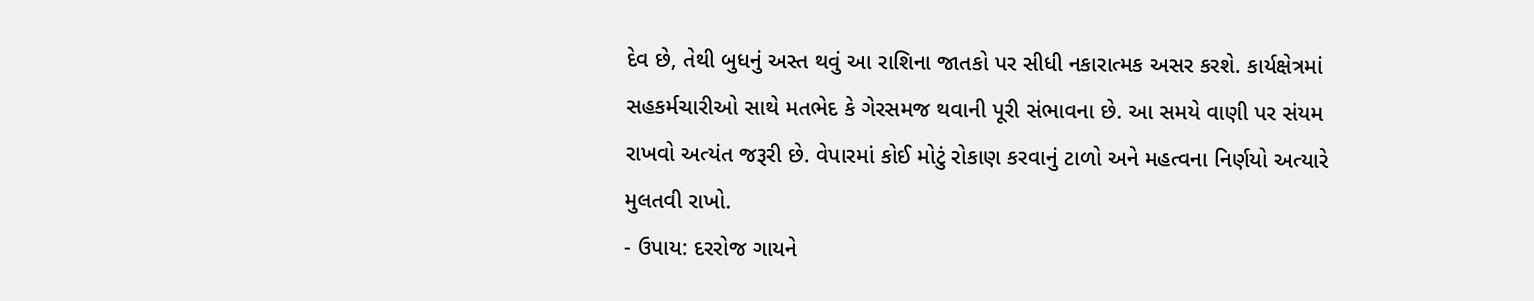દેવ છે, તેથી બુધનું અસ્ત થવું આ રાશિના જાતકો પર સીધી નકારાત્મક અસર કરશે. કાર્યક્ષેત્રમાં સહકર્મચારીઓ સાથે મતભેદ કે ગેરસમજ થવાની પૂરી સંભાવના છે. આ સમયે વાણી પર સંયમ રાખવો અત્યંત જરૂરી છે. વેપારમાં કોઈ મોટું રોકાણ કરવાનું ટાળો અને મહત્વના નિર્ણયો અત્યારે મુલતવી રાખો.
- ઉપાય: દરરોજ ગાયને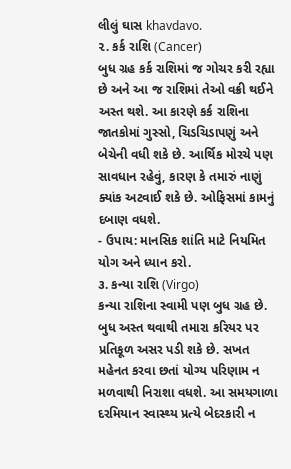લીલું ઘાસ khavdavo.
૨. કર્ક રાશિ (Cancer)
બુધ ગ્રહ કર્ક રાશિમાં જ ગોચર કરી રહ્યા છે અને આ જ રાશિમાં તેઓ વક્રી થઈને અસ્ત થશે. આ કારણે કર્ક રાશિના જાતકોમાં ગુસ્સો, ચિડચિડાપણું અને બેચેની વધી શકે છે. આર્થિક મોરચે પણ સાવધાન રહેવું, કારણ કે તમારું નાણું ક્યાંક અટવાઈ શકે છે. ઓફિસમાં કામનું દબાણ વધશે.
- ઉપાય: માનસિક શાંતિ માટે નિયમિત યોગ અને ધ્યાન કરો.
૩. કન્યા રાશિ (Virgo)
કન્યા રાશિના સ્વામી પણ બુધ ગ્રહ છે. બુધ અસ્ત થવાથી તમારા કરિયર પર પ્રતિકૂળ અસર પડી શકે છે. સખત મહેનત કરવા છતાં યોગ્ય પરિણામ ન મળવાથી નિરાશા વધશે. આ સમયગાળા દરમિયાન સ્વાસ્થ્ય પ્રત્યે બેદરકારી ન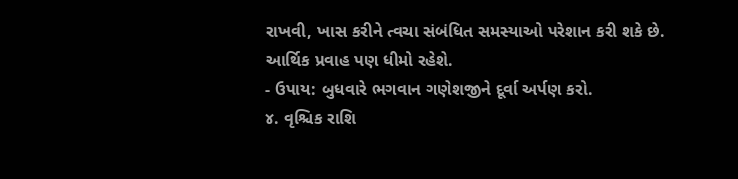રાખવી, ખાસ કરીને ત્વચા સંબંધિત સમસ્યાઓ પરેશાન કરી શકે છે. આર્થિક પ્રવાહ પણ ધીમો રહેશે.
- ઉપાય: બુધવારે ભગવાન ગણેશજીને દૂર્વા અર્પણ કરો.
૪. વૃશ્ચિક રાશિ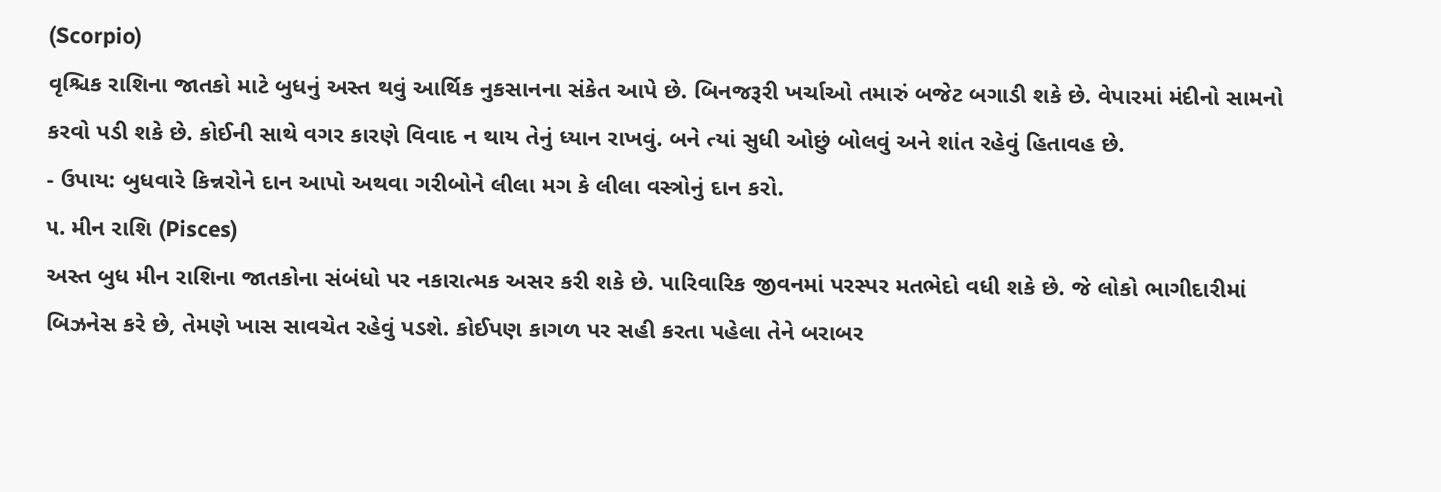(Scorpio)
વૃશ્ચિક રાશિના જાતકો માટે બુધનું અસ્ત થવું આર્થિક નુકસાનના સંકેત આપે છે. બિનજરૂરી ખર્ચાઓ તમારું બજેટ બગાડી શકે છે. વેપારમાં મંદીનો સામનો કરવો પડી શકે છે. કોઈની સાથે વગર કારણે વિવાદ ન થાય તેનું ધ્યાન રાખવું. બને ત્યાં સુધી ઓછું બોલવું અને શાંત રહેવું હિતાવહ છે.
- ઉપાય: બુધવારે કિન્નરોને દાન આપો અથવા ગરીબોને લીલા મગ કે લીલા વસ્ત્રોનું દાન કરો.
૫. મીન રાશિ (Pisces)
અસ્ત બુધ મીન રાશિના જાતકોના સંબંધો પર નકારાત્મક અસર કરી શકે છે. પારિવારિક જીવનમાં પરસ્પર મતભેદો વધી શકે છે. જે લોકો ભાગીદારીમાં બિઝનેસ કરે છે, તેમણે ખાસ સાવચેત રહેવું પડશે. કોઈપણ કાગળ પર સહી કરતા પહેલા તેને બરાબર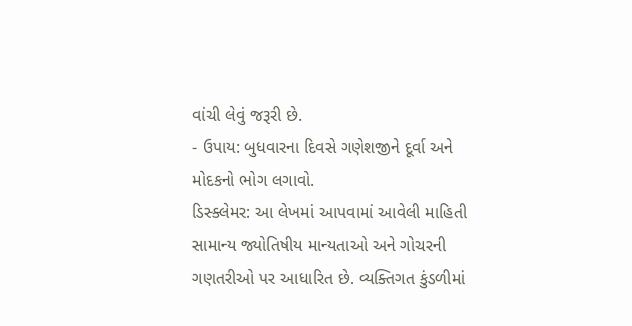વાંચી લેવું જરૂરી છે.
- ઉપાય: બુધવારના દિવસે ગણેશજીને દૂર્વા અને મોદકનો ભોગ લગાવો.
ડિસ્ક્લેમર: આ લેખમાં આપવામાં આવેલી માહિતી સામાન્ય જ્યોતિષીય માન્યતાઓ અને ગોચરની ગણતરીઓ પર આધારિત છે. વ્યક્તિગત કુંડળીમાં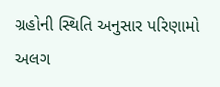ગ્રહોની સ્થિતિ અનુસાર પરિણામો અલગ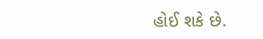હોઈ શકે છે.